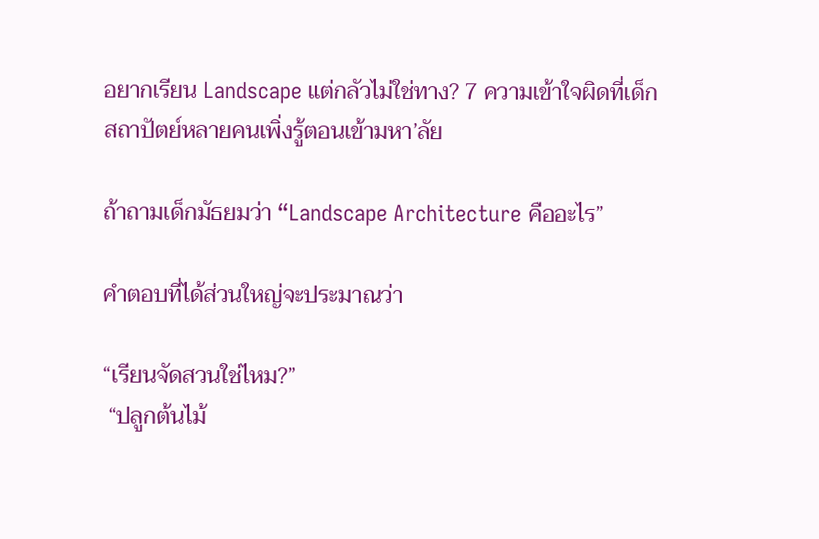อยากเรียน Landscape แต่กลัวไม่ใช่ทาง? 7 ความเข้าใจผิดที่เด็กสถาปัตย์หลายคนเพิ่งรู้ตอนเข้ามหา’ลัย

ถ้าถามเด็กมัธยมว่า “Landscape Architecture คืออะไร”

คำตอบที่ได้ส่วนใหญ่จะประมาณว่า

“เรียนจัดสวนใช่ไหม?”
 “ปลูกต้นไม้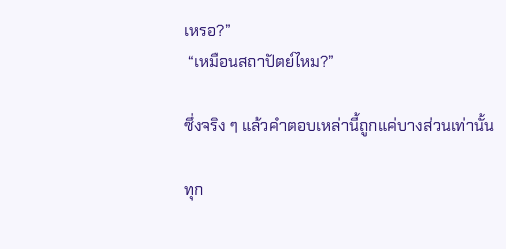เหรอ?”
 “เหมือนสถาปัตย์ไหม?”

ซึ่งจริง ๆ แล้วคำตอบเหล่านี้ถูกแค่บางส่วนเท่านั้น

ทุก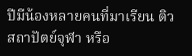ปีมีน้องหลายคนที่มาเรียน ติวสถาปัตย์จุฬา หรือ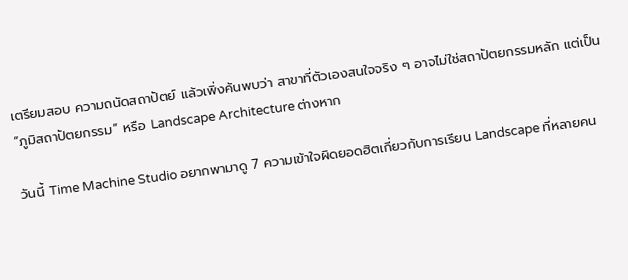เตรียมสอบ ความถนัดสถาปัตย์ แล้วเพิ่งค้นพบว่า สาขาที่ตัวเองสนใจจริง ๆ อาจไม่ใช่สถาปัตยกรรมหลัก แต่เป็น “ภูมิสถาปัตยกรรม” หรือ Landscape Architecture ต่างหาก

วันนี้ Time Machine Studio อยากพามาดู 7 ความเข้าใจผิดยอดฮิตเกี่ยวกับการเรียน Landscape ที่หลายคน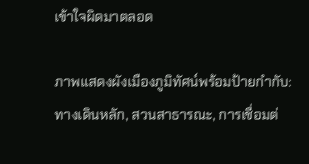เข้าใจผิดมาตลอด

ภาพแสดงผังเมืองภูมิทัศน์พร้อมป้ายกำกับ: ทางเดินหลัก, สวนสาธารณะ, การเชื่อมต่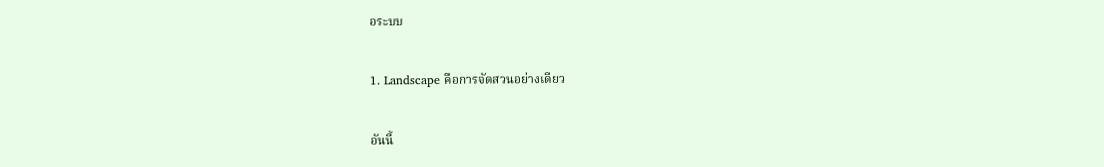อระบบ

1. Landscape คือการจัดสวนอย่างเดียว

อันนี้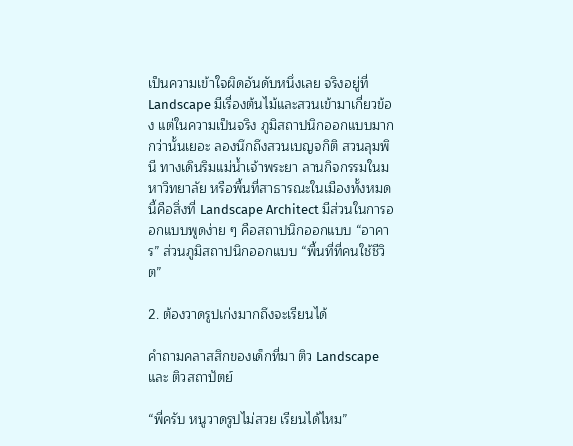เป็นความเข้าใจผิดอันดับหนึ่งเลย จริงอยู่ที่ Landscape มีเรื่องต้นไม้และสวนเข้ามาเกี่ยวข้อง แต่ในความเป็นจริง ภูมิสถาปนิกออกแบบมากกว่านั้นเยอะ ลองนึกถึงสวนเบญจกิติ สวนลุมพินี ทางเดินริมแม่น้ำเจ้าพระยา ลานกิจกรรมในมหาวิทยาลัย หรือพื้นที่สาธารณะในเมืองทั้งหมดนี้คือสิ่งที่ Landscape Architect มีส่วนในการออกแบบพูดง่าย ๆ คือสถาปนิกออกแบบ “อาคาร” ส่วนภูมิสถาปนิกออกแบบ “พื้นที่ที่คนใช้ชีวิต”

2. ต้องวาดรูปเก่งมากถึงจะเรียนได้

คำถามคลาสสิกของเด็กที่มา ติว Landscape และ ติวสถาปัตย์

“พี่ครับ หนูวาดรูปไม่สวย เรียนได้ไหม”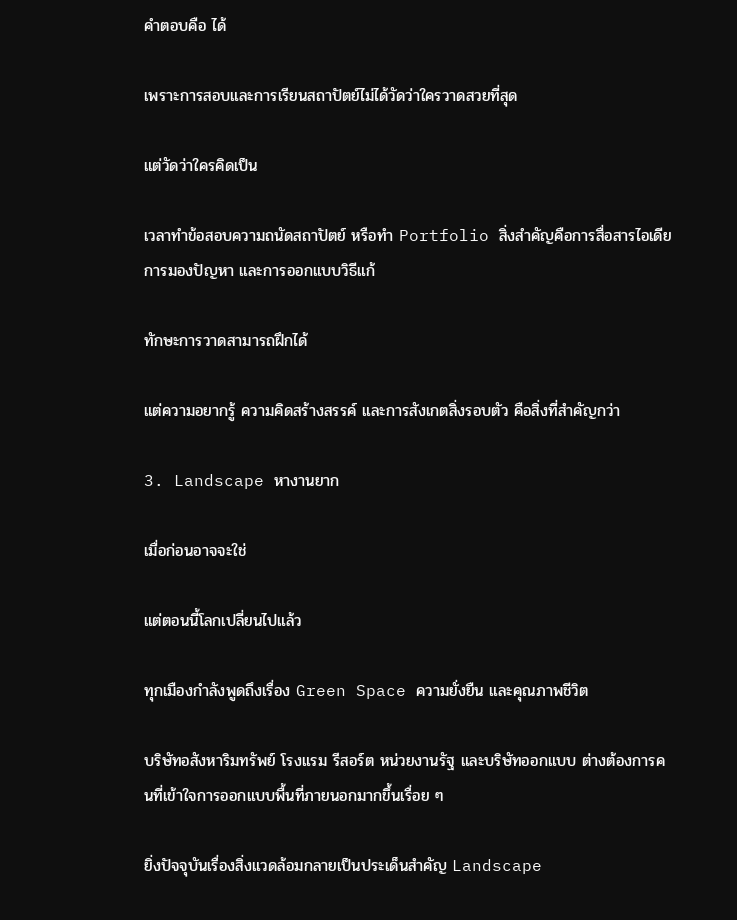คำตอบคือ ได้

เพราะการสอบและการเรียนสถาปัตย์ไม่ได้วัดว่าใครวาดสวยที่สุด

แต่วัดว่าใครคิดเป็น

เวลาทำข้อสอบความถนัดสถาปัตย์ หรือทำ Portfolio สิ่งสำคัญคือการสื่อสารไอเดีย การมองปัญหา และการออกแบบวิธีแก้

ทักษะการวาดสามารถฝึกได้

แต่ความอยากรู้ ความคิดสร้างสรรค์ และการสังเกตสิ่งรอบตัว คือสิ่งที่สำคัญกว่า

3. Landscape หางานยาก

เมื่อก่อนอาจจะใช่

แต่ตอนนี้โลกเปลี่ยนไปแล้ว

ทุกเมืองกำลังพูดถึงเรื่อง Green Space ความยั่งยืน และคุณภาพชีวิต

บริษัทอสังหาริมทรัพย์ โรงแรม รีสอร์ต หน่วยงานรัฐ และบริษัทออกแบบ ต่างต้องการคนที่เข้าใจการออกแบบพื้นที่ภายนอกมากขึ้นเรื่อย ๆ

ยิ่งปัจจุบันเรื่องสิ่งแวดล้อมกลายเป็นประเด็นสำคัญ Landscape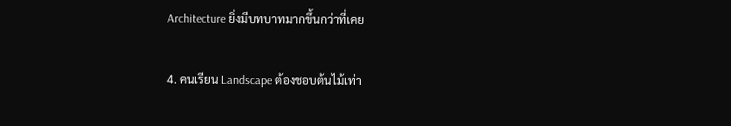Architecture ยิ่งมีบทบาทมากขึ้นกว่าที่เคย

4. คนเรียน Landscape ต้องชอบต้นไม้เท่า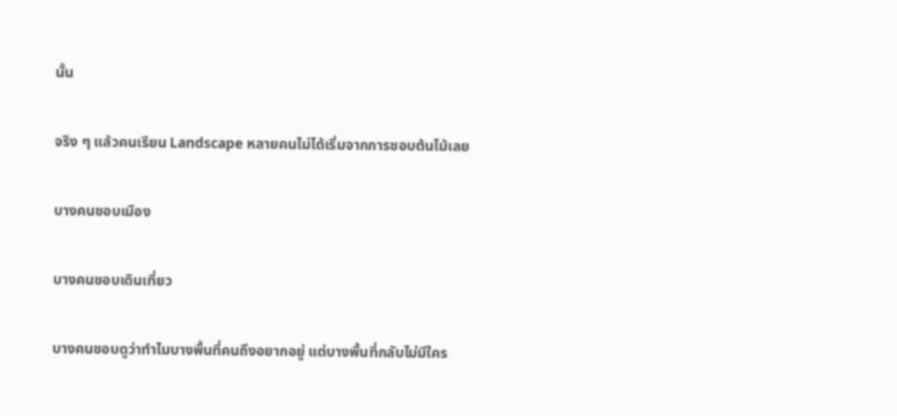นั้น

จริง ๆ แล้วคนเรียน Landscape หลายคนไม่ได้เริ่มจากการชอบต้นไม้เลย

บางคนชอบเมือง

บางคนชอบเดินเที่ยว

บางคนชอบดูว่าทำไมบางพื้นที่คนถึงอยากอยู่ แต่บางพื้นที่กลับไม่มีใคร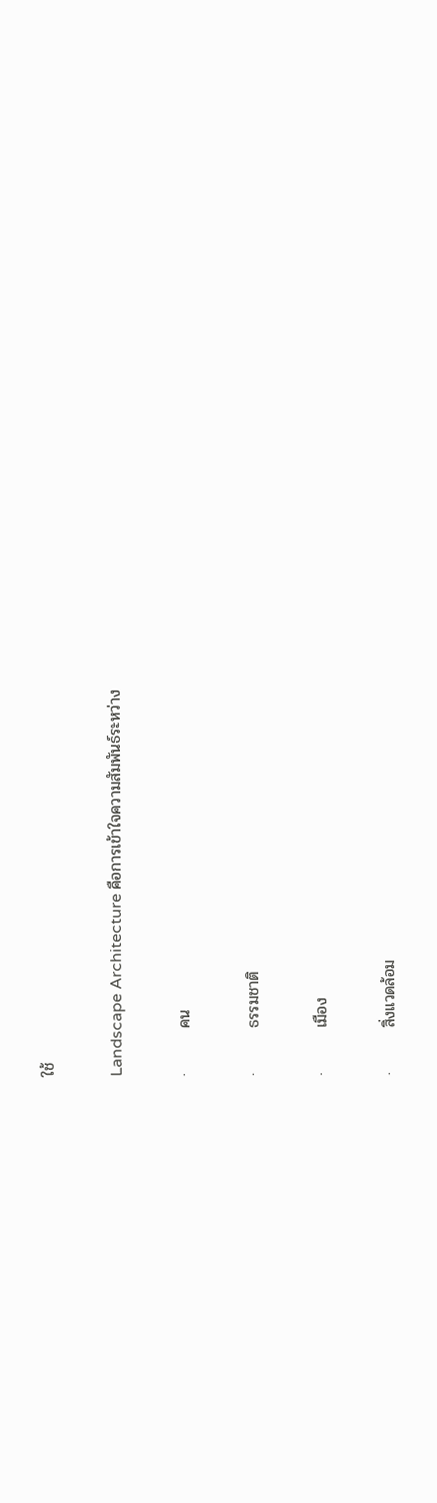ใช้

Landscape Architecture คือการเข้าใจความสัมพันธ์ระหว่าง

·        คน

·        ธรรมชาติ

·        เมือง

·        สิ่งแวดล้อม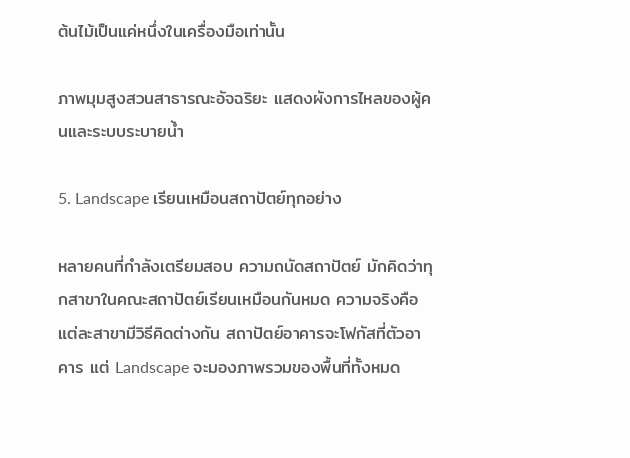ต้นไม้เป็นแค่หนึ่งในเครื่องมือเท่านั้น

ภาพมุมสูงสวนสาธารณะอัจฉริยะ แสดงผังการไหลของผู้คนและระบบระบายน้ำ

5. Landscape เรียนเหมือนสถาปัตย์ทุกอย่าง

หลายคนที่กำลังเตรียมสอบ ความถนัดสถาปัตย์ มักคิดว่าทุกสาขาในคณะสถาปัตย์เรียนเหมือนกันหมด ความจริงคือแต่ละสาขามีวิธีคิดต่างกัน สถาปัตย์อาคารจะโฟกัสที่ตัวอาคาร แต่ Landscape จะมองภาพรวมของพื้นที่ทั้งหมด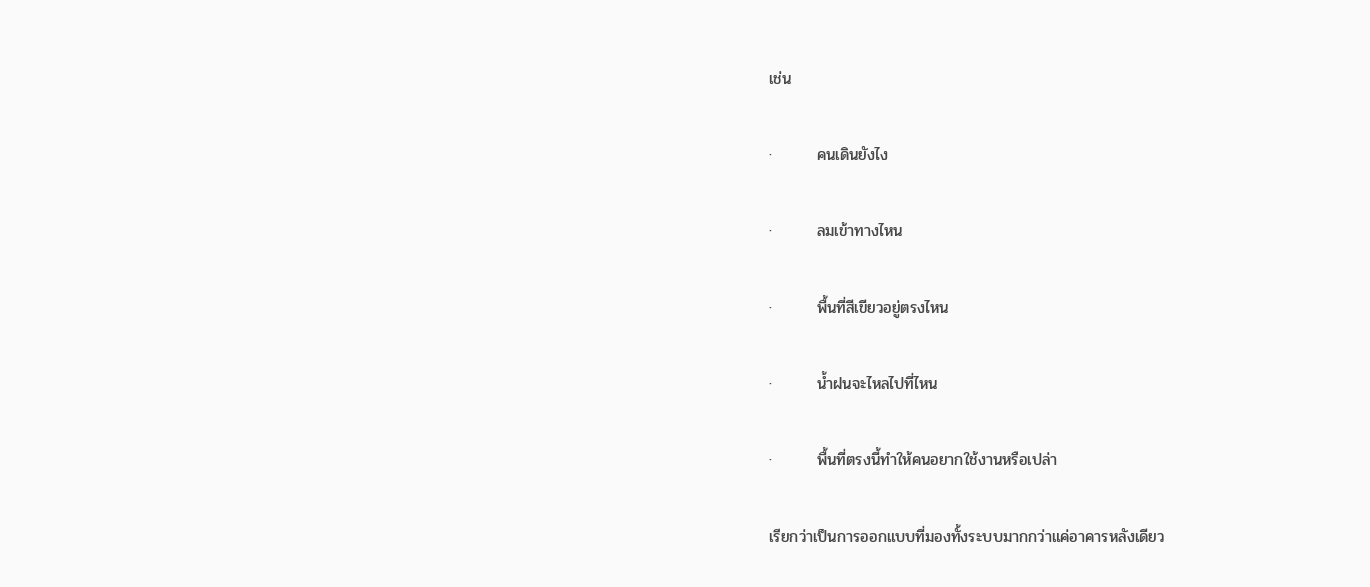เช่น

·        คนเดินยังไง

·        ลมเข้าทางไหน

·        พื้นที่สีเขียวอยู่ตรงไหน

·        น้ำฝนจะไหลไปที่ไหน

·        พื้นที่ตรงนี้ทำให้คนอยากใช้งานหรือเปล่า

เรียกว่าเป็นการออกแบบที่มองทั้งระบบมากกว่าแค่อาคารหลังเดียว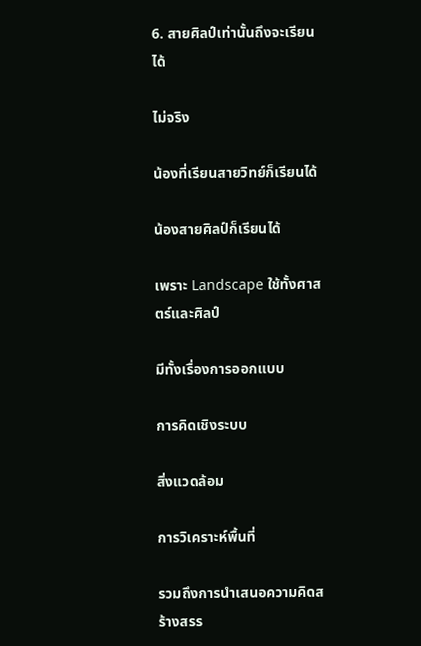6. สายศิลป์เท่านั้นถึงจะเรียนได้

ไม่จริง

น้องที่เรียนสายวิทย์ก็เรียนได้

น้องสายศิลป์ก็เรียนได้

เพราะ Landscape ใช้ทั้งศาสตร์และศิลป์

มีทั้งเรื่องการออกแบบ

การคิดเชิงระบบ

สิ่งแวดล้อม

การวิเคราะห์พื้นที่

รวมถึงการนำเสนอความคิดสร้างสรร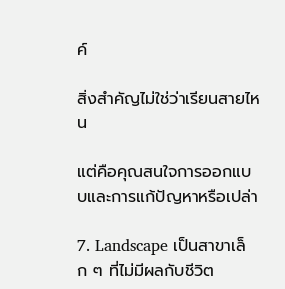ค์

สิ่งสำคัญไม่ใช่ว่าเรียนสายไหน

แต่คือคุณสนใจการออกแบบและการแก้ปัญหาหรือเปล่า

7. Landscape เป็นสาขาเล็ก ๆ ที่ไม่มีผลกับชีวิต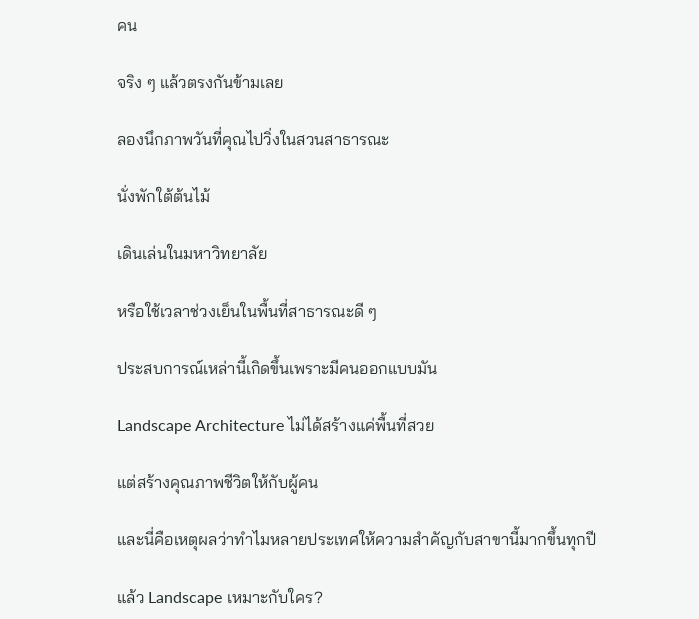คน

จริง ๆ แล้วตรงกันข้ามเลย

ลองนึกภาพวันที่คุณไปวิ่งในสวนสาธารณะ

นั่งพักใต้ต้นไม้

เดินเล่นในมหาวิทยาลัย

หรือใช้เวลาช่วงเย็นในพื้นที่สาธารณะดี ๆ

ประสบการณ์เหล่านี้เกิดขึ้นเพราะมีคนออกแบบมัน

Landscape Architecture ไม่ได้สร้างแค่พื้นที่สวย

แต่สร้างคุณภาพชีวิตให้กับผู้คน

และนี่คือเหตุผลว่าทำไมหลายประเทศให้ความสำคัญกับสาขานี้มากขึ้นทุกปี

แล้ว Landscape เหมาะกับใคร?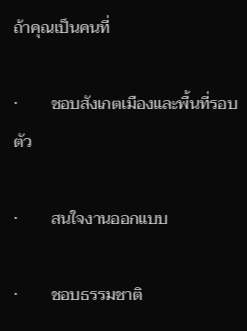ถ้าคุณเป็นคนที่

·        ชอบสังเกตเมืองและพื้นที่รอบตัว

·        สนใจงานออกแบบ

·        ชอบธรรมชาติ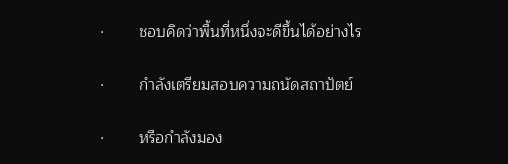·        ชอบคิดว่าพื้นที่หนึ่งจะดีขึ้นได้อย่างไร

·        กำลังเตรียมสอบความถนัดสถาปัตย์

·        หรือกำลังมอง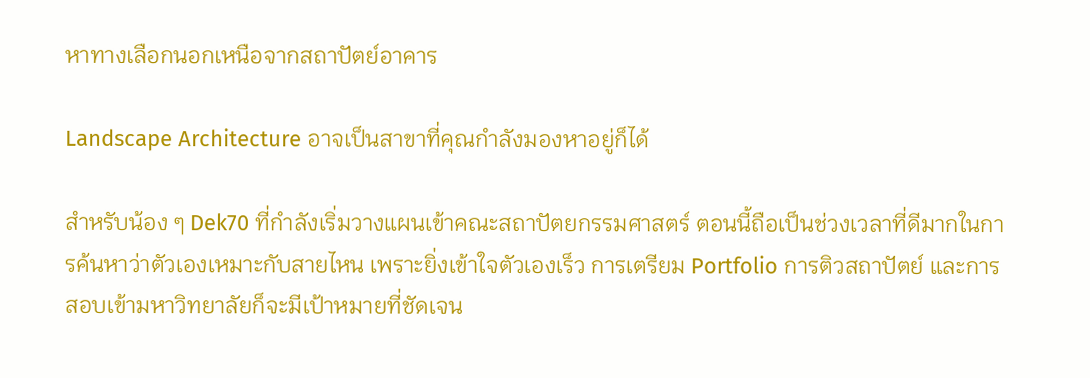หาทางเลือกนอกเหนือจากสถาปัตย์อาคาร

Landscape Architecture อาจเป็นสาขาที่คุณกำลังมองหาอยู่ก็ได้

สำหรับน้อง ๆ Dek70 ที่กำลังเริ่มวางแผนเข้าคณะสถาปัตยกรรมศาสตร์ ตอนนี้ถือเป็นช่วงเวลาที่ดีมากในการค้นหาว่าตัวเองเหมาะกับสายไหน เพราะยิ่งเข้าใจตัวเองเร็ว การเตรียม Portfolio การติวสถาปัตย์ และการสอบเข้ามหาวิทยาลัยก็จะมีเป้าหมายที่ชัดเจน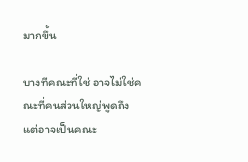มากขึ้น

บางทีคณะที่ใช่ อาจไม่ใช่คณะที่คนส่วนใหญ่พูดถึง แต่อาจเป็นคณะ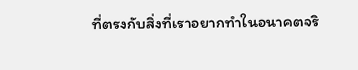ที่ตรงกับสิ่งที่เราอยากทำในอนาคตจริ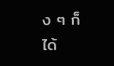ง ๆ ก็ได้